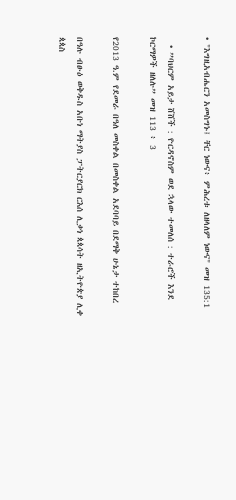• "እግዚአብሔርን አመስግኑ፤ ቸር ነውና፥ ምሕረቱ ለዘላለም ነውና" መዝ 135:1

  • ”ባህርም አይታ ሸሸች : ዮርዳኖስም ወደ ኋላው ተመለሰ : ተራሮች እንደ ኮርማዎች ዘለሉ” መዝ 113 ፥ 3

የ2013 ዓ.ም የደመራ በዓለ መስቀል በመስቀል አደባባይ በደማቅ ሁኔታ ተከበረ

በዓሉ ብፁዕ ወቅዱስ አቡነ ማትያስ ፓትርያርክ ርእሰ ሊቃነ ጳጳሳት ዘኢትዮጵያ ሊቀ ጳጳስ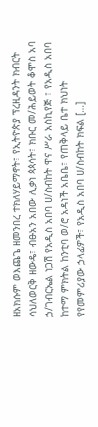ዘአክሱም ወእጨጌ ዘመንበረ ተክለሃይማኖት፣ የኢትዮጵያ ፕረዚዳንት ክብርት ሳህለወርቅ ዘውዴ፣ ብፁአን አበው ሊቃነ ጳጳሳት፣ ክቡር መ/ሕይወት ቆሞስ አባ ኃ/ገብርኤል ነጋሽ የአዲስ አበባ ሀ/ስብከት ዋና ሥራ አስኪየጅ ፣ የአዲስ አበባ ከተማ ምክትል ከንቲባ ወ/ሮ አዳነች አቤቤ፣ የጠቅላይ ቤተ ክህነት የየመምሪያው ኃላፊዎች፣ የአዲስ አበባ ሀ/ስብከት ክፍል […]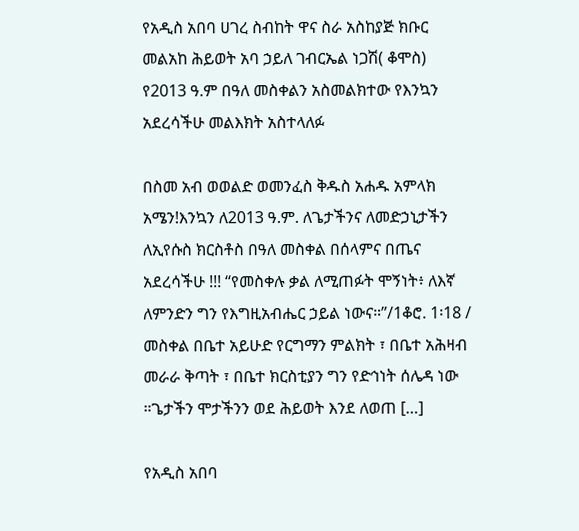የአዲስ አበባ ሀገረ ስብከት ዋና ስራ አስከያጅ ክቡር መልአከ ሕይወት አባ ኃይለ ገብርኤል ነጋሽ( ቆሞስ) የ2013 ዓ.ም በዓለ መስቀልን አስመልክተው የእንኳን አደረሳችሁ መልእክት አስተላለፉ

በስመ አብ ወወልድ ወመንፈስ ቅዱስ አሐዱ አምላክ አሜን!እንኳን ለ2013 ዓ.ም. ለጌታችንና ለመድኃኒታችን ለኢየሱስ ክርስቶስ በዓለ መስቀል በሰላምና በጤና አደረሳችሁ !!! “የመስቀሉ ቃል ለሚጠፉት ሞኝነት፥ ለእኛ ለምንድን ግን የእግዚአብሔር ኃይል ነውና።”/1ቆሮ. 1፡18 / መስቀል በቤተ አይሁድ የርግማን ምልክት ፣ በቤተ አሕዛብ መራራ ቅጣት ፣ በቤተ ክርስቲያን ግን የድኅነት ሰሌዳ ነው ።ጌታችን ሞታችንን ወደ ሕይወት እንደ ለወጠ […]

የአዲስ አበባ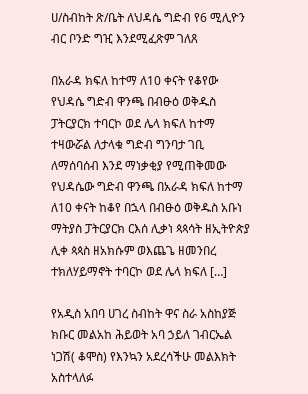ሀ/ስብከት ጽ/ቤት ለህዳሴ ግድብ የ6 ሚሊዮን ብር ቦንድ ግዢ እንደሚፈጽም ገለጸ

በአራዳ ክፍለ ከተማ ለ10 ቀናት የቆየው የህዳሴ ግድብ ዋንጫ በብፁዕ ወቅዱስ ፓትርያርክ ተባርኮ ወደ ሌላ ክፍለ ከተማ ተዛውሯል ለታላቁ ግድብ ግንባታ ገቢ ለማሰባሰብ እንደ ማነቃቂያ የሚጠቅመው የህዳሴው ግድብ ዋንጫ በአራዳ ክፍለ ከተማ ለ10 ቀናት ከቆየ በኋላ በብፁዕ ወቅዱስ አቡነ ማትያስ ፓትርያርክ ርእሰ ሊቃነ ጳጳሳት ዘኢትዮጵያ ሊቀ ጳጳስ ዘአክሱም ወእጨጌ ዘመንበረ ተክለሃይማኖት ተባርኮ ወደ ሌላ ክፍለ […]

የአዲስ አበባ ሀገረ ስብከት ዋና ስራ አስከያጅ ክቡር መልአከ ሕይወት አባ ኃይለ ገብርኤል ነጋሽ( ቆሞስ) የእንኳን አደረሳችሁ መልእክት አስተላለፉ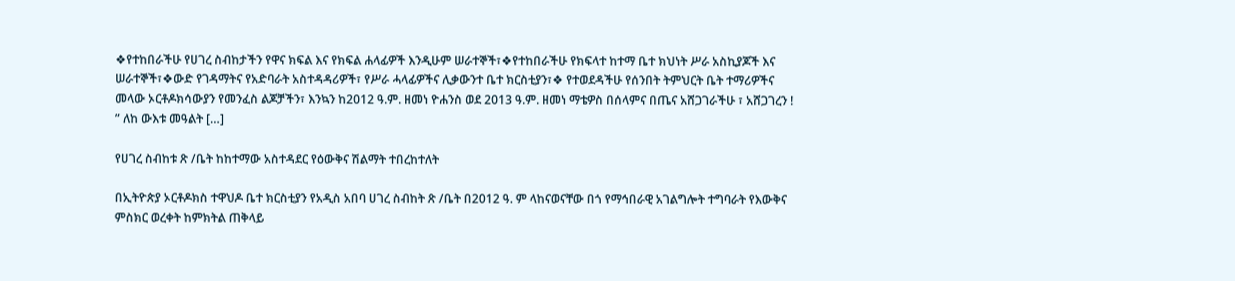❖የተከበራችሁ የሀገረ ስብከታችን የዋና ክፍል እና የክፍል ሐላፊዎች እንዲሁም ሠራተኞች፣❖የተከበራችሁ የክፍላተ ከተማ ቤተ ክህነት ሥራ አስኪያጆች እና ሠራተኞች፣❖ውድ የገዳማትና የአድባራት አስተዳዳሪዎች፣ የሥራ ሓላፊዎችና ሊቃውንተ ቤተ ክርስቲያን፣❖ የተወደዳችሁ የሰንበት ትምህርት ቤት ተማሪዎችና መላው ኦርቶዶክሳውያን የመንፈስ ልጆቻችን፣ እንኳን ከ2012 ዓ.ም. ዘመነ ዮሐንስ ወደ 2013 ዓ.ም. ዘመነ ማቴዎስ በሰላምና በጤና አሸጋገራችሁ ፣ አሸጋገረን ! ” ለከ ውእቱ መዓልት […]

የሀገረ ስብከቱ ጽ /ቤት ከከተማው አስተዳደር የዕውቅና ሽልማት ተበረከተለት

በኢትዮጵያ ኦርቶዶክስ ተዋህዶ ቤተ ክርስቲያን የአዲስ አበባ ሀገረ ስብከት ጽ /ቤት በ2012 ዓ. ም ላከናወናቸው በጎ የማኅበራዊ አገልግሎት ተግባራት የእውቅና ምስክር ወረቀት ከምክትል ጠቅላይ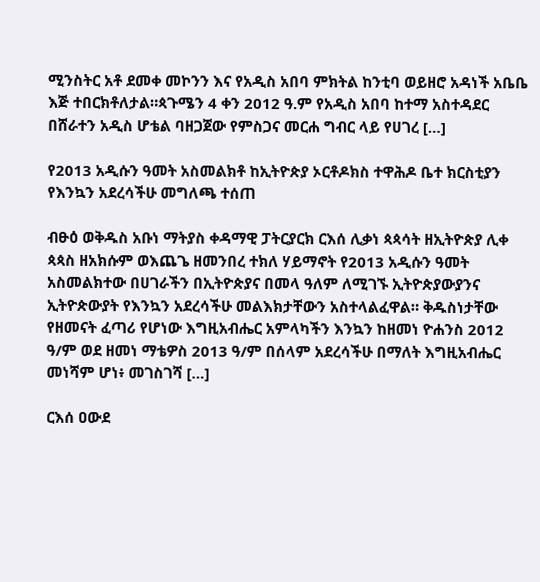ሚንስትር አቶ ደመቀ መኮንን እና የአዲስ አበባ ምክትል ከንቲባ ወይዘሮ አዳነች አቤቤ እጅ ተበርክቶለታል።ጳጉሜን 4 ቀን 2012 ዓ.ም የአዲስ አበባ ከተማ አስተዳደር በሸራተን አዲስ ሆቴል ባዘጋጀው የምስጋና መርሐ ግብር ላይ የሀገረ […]

የ2013 አዲሱን ዓመት አስመልክቶ ከኢትዮጵያ ኦርቶዶክስ ተዋሕዶ ቤተ ክርስቲያን የእንኳን አደረሳችሁ መግለጫ ተሰጠ

ብፁዕ ወቅዱስ አቡነ ማትያስ ቀዳማዊ ፓትርያርክ ርእሰ ሊቃነ ጳጳሳት ዘኢትዮጵያ ሊቀ ጳጳስ ዘአክሱም ወእጨጌ ዘመንበረ ተክለ ሃይማኖት የ2013 አዲሱን ዓመት አስመልክተው በሀገራችን በኢትዮጵያና በመላ ዓለም ለሚገኙ ኢትዮጵያውያንና ኢትዮጵውያት የእንኳን አደረሳችሁ መልእክታቸውን አስተላልፈዋል። ቅዱስነታቸው የዘመናት ፈጣሪ የሆነው እግዚአብሔር አምላካችን እንኳን ከዘመነ ዮሐንስ 2012 ዓ/ም ወደ ዘመነ ማቴዎስ 2013 ዓ/ም በሰላም አደረሳችሁ በማለት እግዚአብሔር መነሻም ሆነ፥ መገስገሻ […]

ርእሰ ዐውደ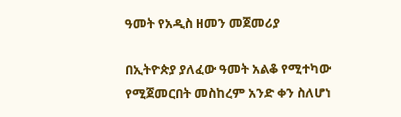ዓመት የአዲስ ዘመን መጀመሪያ

በኢትዮጵያ ያለፈው ዓመት አልቆ የሚተካው የሚጀመርበት መስከረም አንድ ቀን ስለሆነ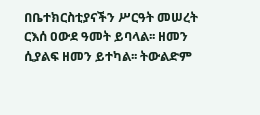በቤተክርስቲያናችን ሥርዓት መሠረት ርእሰ ዐውደ ዓመት ይባላል፡፡ ዘመን ሲያልፍ ዘመን ይተካል፡፡ ትውልድም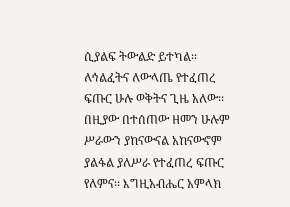ሲያልፍ ትውልድ ይተካል፡፡ ለኅልፈትና ለውላጤ የተፈጠረ ፍጡር ሁሉ ወቅትና ጊዜ አለው፡፡ በዚያው በተሰጠው ዘመን ሁሉም ሥራውን ያከናውናል አከናውኖም ያልፋል ያለሥራ የተፈጠረ ፍጡር የለምና፡፡ እግዚአብሔር አምላክ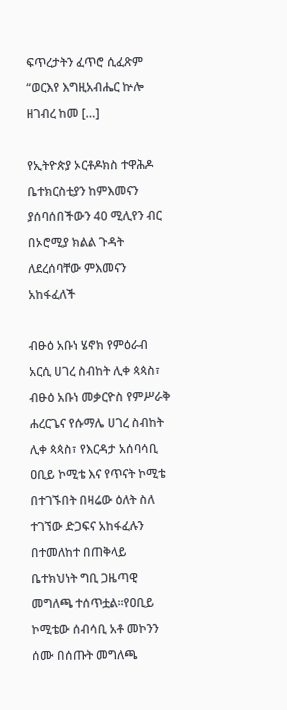ፍጥረታትን ፈጥሮ ሲፈጽም “ወርእየ እግዚአብሔር ኵሎ ዘገብረ ከመ […]

የኢትዮጵያ ኦርቶዶክስ ተዋሕዶ ቤተክርስቲያን ከምእመናን ያሰባሰበችውን 40 ሚሊየን ብር በኦሮሚያ ክልል ጉዳት ለደረሰባቸው ምእመናን አከፋፈለች

ብፁዕ አቡነ ሄኖክ የምዕራብ አርሲ ሀገረ ስብከት ሊቀ ጳጳስ፣ ብፁዕ አቡነ መቃርዮስ የምሥራቅ ሐረርጌና የሱማሌ ሀገረ ስብከት ሊቀ ጳጳስ፣ የእርዳታ አሰባሳቢ ዐቢይ ኮሚቴ እና የጥናት ኮሚቴ በተገኙበት በዛሬው ዕለት ስለ ተገኘው ድጋፍና አከፋፈሉን በተመለከተ በጠቅላይ ቤተክህነት ግቢ ጋዜጣዊ መግለጫ ተሰጥቷል፡፡የዐቢይ ኮሚቴው ሰብሳቢ አቶ መኮንን ሰሙ በሰጡት መግለጫ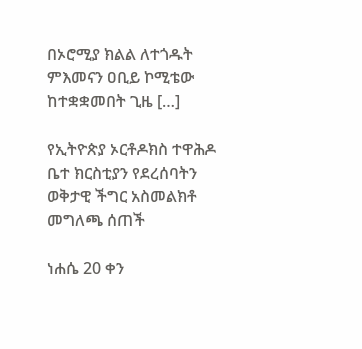በኦሮሚያ ክልል ለተጎዱት ምእመናን ዐቢይ ኮሚቴው ከተቋቋመበት ጊዜ […]

የኢትዮጵያ ኦርቶዶክስ ተዋሕዶ ቤተ ክርስቲያን የደረሰባትን ወቅታዊ ችግር አስመልክቶ መግለጫ ሰጠች

ነሐሴ 20 ቀን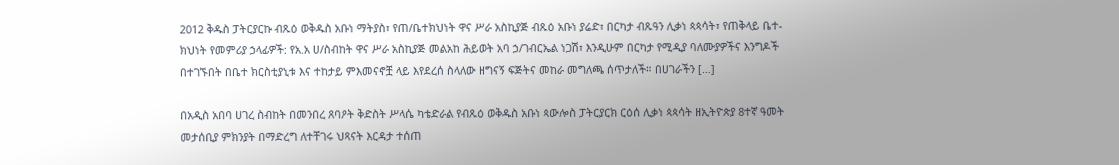2012 ቅዱስ ፓትርያርኩ ብጹዕ ወቅዱስ አቡነ ማትያስ፣ የጠ/ቤተክህነት ዋና ሥራ አስኪያጅ ብጹዕ አቡነ ያሬድ፣ በርካታ ብጹዓን ሊቃነ ጳጳሳት፣ የጠቅላይ ቤተ-ክህነት የመምሪያ ኃላፊዎች: የአ.አ ሀ/ስብከት ዋና ሥራ አስኪያጅ መልአከ ሕይወት አባ ኃ/ገብርኤል ነጋሽ፣ እንዲሁም በርካታ የሚዲያ ባለሙያዎችና እንግዶች በተገኙበት በቤተ ክርስቲያኒቱ እና ተከታይ ምእመናኖቿ ላይ እየደረሰ ስላለው ዘግናኝ ፍጅትና መከራ መግለጫ ሰጥታለች። በሀገራችን […]

በአዲስ አበባ ሀገረ ስብከት በመንበረ ጸባዖት ቅድስት ሥላሴ ካቴድራል የብጹዕ ወቅዱስ አቡነ ጳውሎስ ፓትርያርክ ርዕሰ ሊቃነ ጳጳሳት ዘኢትዮጵያ 8ተኛ ዓመት መታሰቢያ ምክንያት በማድረግ ለተቸገሩ ህጻናት እርዳታ ተሰጠ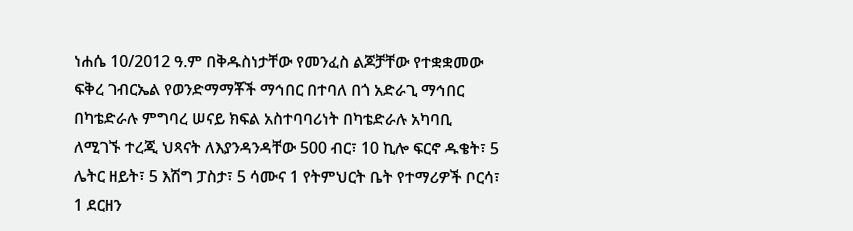ነሐሴ 10/2012 ዓ.ም በቅዱስነታቸው የመንፈስ ልጆቻቸው የተቋቋመው ፍቅረ ገብርኤል የወንድማማቾች ማኅበር በተባለ በጎ አድራጊ ማኅበር በካቴድራሉ ምግባረ ሠናይ ክፍል አስተባባሪነት በካቴድራሉ አካባቢ ለሚገኙ ተረጂ ህጻናት ለእያንዳንዳቸው 500 ብር፣ 10 ኪሎ ፍርኖ ዱቄት፣ 5 ሌትር ዘይት፣ 5 እሽግ ፓስታ፣ 5 ሳሙና 1 የትምህርት ቤት የተማሪዎች ቦርሳ፣ 1 ደርዘን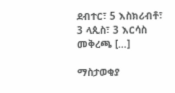ደብተር፣ 5 እስክሪብቶ፣ 3 ላጲስ፣ 3 እርሳስ መቅረጫ […]

ማስታወቂያ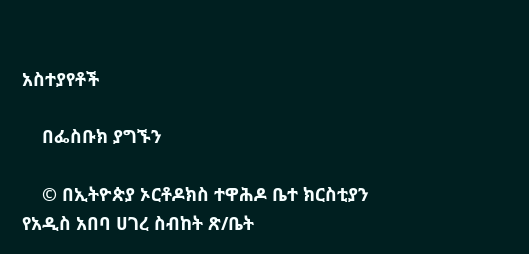አስተያየቶች

    በፌስቡክ ያግኙን

    © በኢትዮጵያ ኦርቶዶክስ ተዋሕዶ ቤተ ክርስቲያን የአዲስ አበባ ሀገረ ስብከት ጽ/ቤት